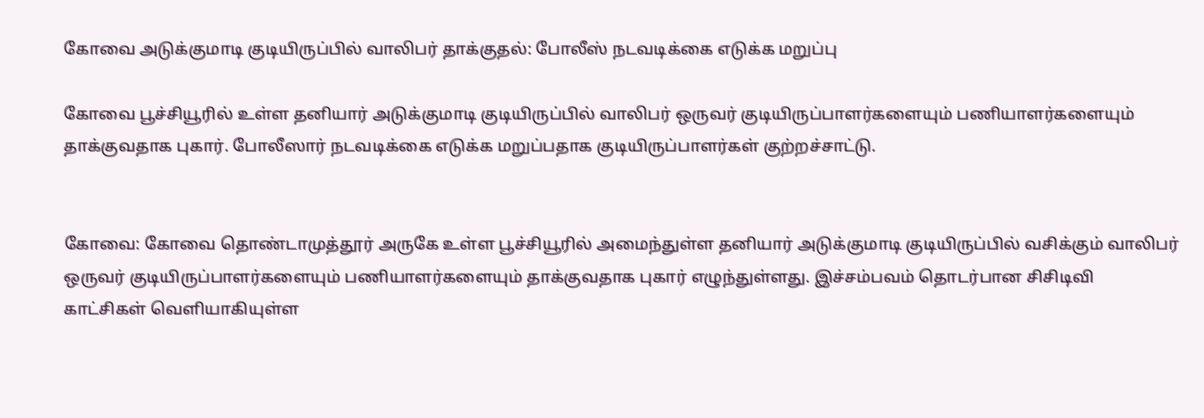கோவை அடுக்குமாடி குடியிருப்பில் வாலிபர் தாக்குதல்: போலீஸ் நடவடிக்கை எடுக்க மறுப்பு

கோவை பூச்சியூரில் உள்ள தனியார் அடுக்குமாடி குடியிருப்பில் வாலிபர் ஒருவர் குடியிருப்பாளர்களையும் பணியாளர்களையும் தாக்குவதாக புகார். போலீஸார் நடவடிக்கை எடுக்க மறுப்பதாக குடியிருப்பாளர்கள் குற்றச்சாட்டு.


கோவை: கோவை தொண்டாமுத்தூர் அருகே உள்ள பூச்சியூரில் அமைந்துள்ள தனியார் அடுக்குமாடி குடியிருப்பில் வசிக்கும் வாலிபர் ஒருவர் குடியிருப்பாளர்களையும் பணியாளர்களையும் தாக்குவதாக புகார் எழுந்துள்ளது. இச்சம்பவம் தொடர்பான சிசிடிவி காட்சிகள் வெளியாகியுள்ள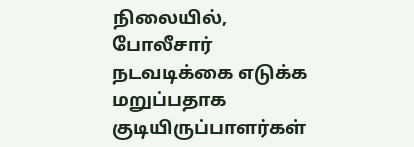நிலையில், போலீசார் நடவடிக்கை எடுக்க மறுப்பதாக குடியிருப்பாளர்கள்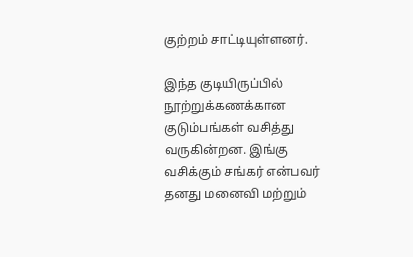குற்றம் சாட்டியுள்ளனர்.

இந்த குடியிருப்பில் நூற்றுக்கணக்கான குடும்பங்கள் வசித்து வருகின்றன. இங்கு வசிக்கும் சங்கர் என்பவர் தனது மனைவி மற்றும்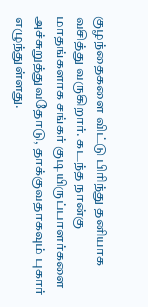குழந்தைகளை விட்டு பிரிந்து தனியாக வசித்து வருகிறார். கடந்த நான்கு மாதங்களாக சங்கர் குடியிருப்பாளர்களை அச்சுறுத்துவதோடு, தாக்குவதாகவும் புகார் எழுந்துள்ளது.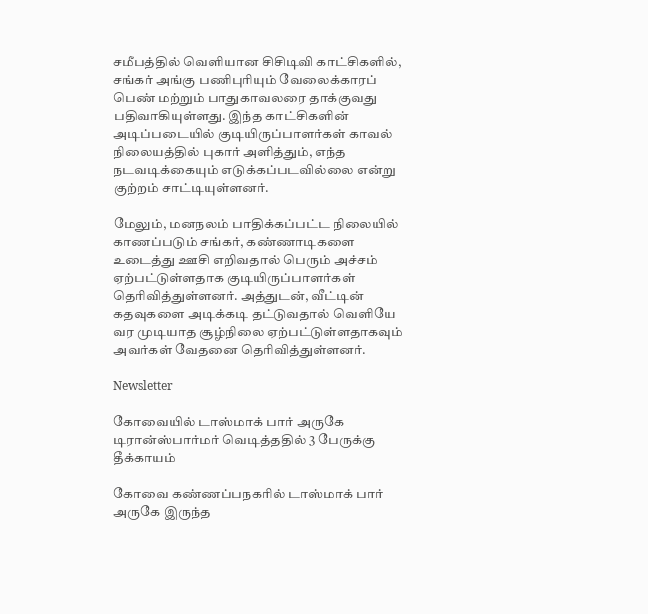சமீபத்தில் வெளியான சிசிடிவி காட்சிகளில், சங்கர் அங்கு பணிபுரியும் வேலைக்காரப் பெண் மற்றும் பாதுகாவலரை தாக்குவது பதிவாகியுள்ளது. இந்த காட்சிகளின் அடிப்படையில் குடியிருப்பாளர்கள் காவல் நிலையத்தில் புகார் அளித்தும், எந்த நடவடிக்கையும் எடுக்கப்படவில்லை என்று குற்றம் சாட்டியுள்ளனர்.

மேலும், மனநலம் பாதிக்கப்பட்ட நிலையில் காணப்படும் சங்கர், கண்ணாடிகளை உடைத்து ஊசி எறிவதால் பெரும் அச்சம் ஏற்பட்டுள்ளதாக குடியிருப்பாளர்கள் தெரிவித்துள்ளனர். அத்துடன், வீட்டின் கதவுகளை அடிக்கடி தட்டுவதால் வெளியே வர முடியாத சூழ்நிலை ஏற்பட்டுள்ளதாகவும் அவர்கள் வேதனை தெரிவித்துள்ளனர்.

Newsletter

கோவையில் டாஸ்மாக் பார் அருகே டிரான்ஸ்பார்மர் வெடித்ததில் 3 பேருக்கு தீக்காயம்

கோவை கண்ணப்பநகரில் டாஸ்மாக் பார் அருகே இருந்த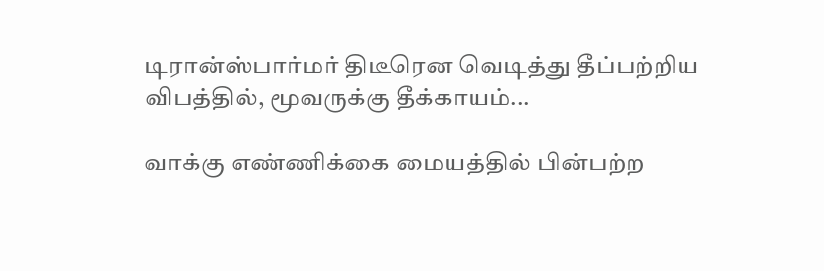டிரான்ஸ்பார்மர் திடீரென வெடித்து தீப்பற்றிய விபத்தில், மூவருக்கு தீக்காயம்...

வாக்கு எண்ணிக்கை மையத்தில் பின்பற்ற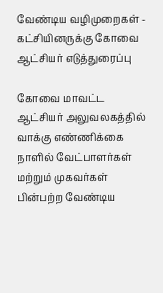வேண்டிய வழிமுறைகள் - கட்சியினருக்கு கோவை ஆட்சியர் எடுத்துரைப்பு

கோவை மாவட்ட ஆட்சியர் அலுவலகத்தில் வாக்கு எண்ணிக்கை நாளில் வேட்பாளர்கள் மற்றும் முகவர்கள் பின்பற்ற வேண்டிய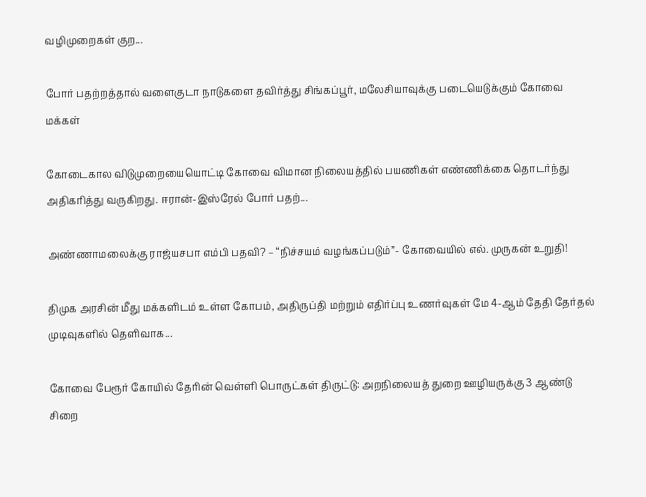வழிமுறைகள் குற...

போர் பதற்றத்தால் வளைகுடா நாடுகளை தவிர்த்து சிங்கப்பூர், மலேசியாவுக்கு படையெடுக்கும் கோவை மக்கள்

கோடைகால விடுமுறையையொட்டி கோவை விமான நிலையத்தில் பயணிகள் எண்ணிக்கை தொடர்ந்து அதிகரித்து வருகிறது. ஈரான்-இஸ்ரேல் போர் பதற்...

அண்ணாமலைக்கு ராஜ்யசபா எம்பி பதவி? – “நிச்சயம் வழங்கப்படும்”- கோவையில் எல். முருகன் உறுதி!

திமுக அரசின் மீது மக்களிடம் உள்ள கோபம், அதிருப்தி மற்றும் எதிர்ப்பு உணர்வுகள் மே 4-ஆம் தேதி தேர்தல் முடிவுகளில் தெளிவாக...

கோவை பேரூர் கோயில் தேரின் வெள்ளி பொருட்கள் திருட்டு: அறநிலையத் துறை ஊழியருக்கு 3 ஆண்டு சிறை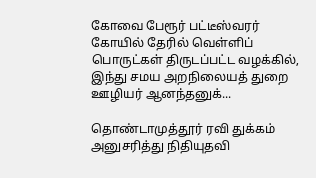கோவை பேரூர் பட்டீஸ்வரர் கோயில் தேரில் வெள்ளிப் பொருட்கள் திருடப்பட்ட வழக்கில், இந்து சமய அறநிலையத் துறை ஊழியர் ஆனந்தனுக்...

தொண்டாமுத்தூர் ரவி துக்கம் அனுசரித்து நிதியுதவி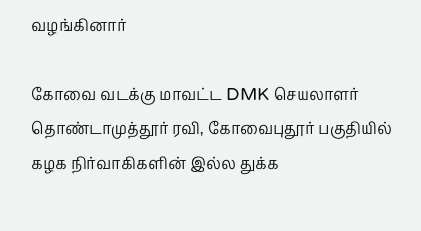வழங்கினார்

கோவை வடக்கு மாவட்ட DMK செயலாளர் தொண்டாமுத்தூர் ரவி, கோவைபுதூர் பகுதியில் கழக நிர்வாகிகளின் இல்ல துக்க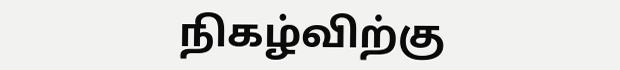நிகழ்விற்கு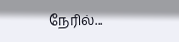நேரில்...